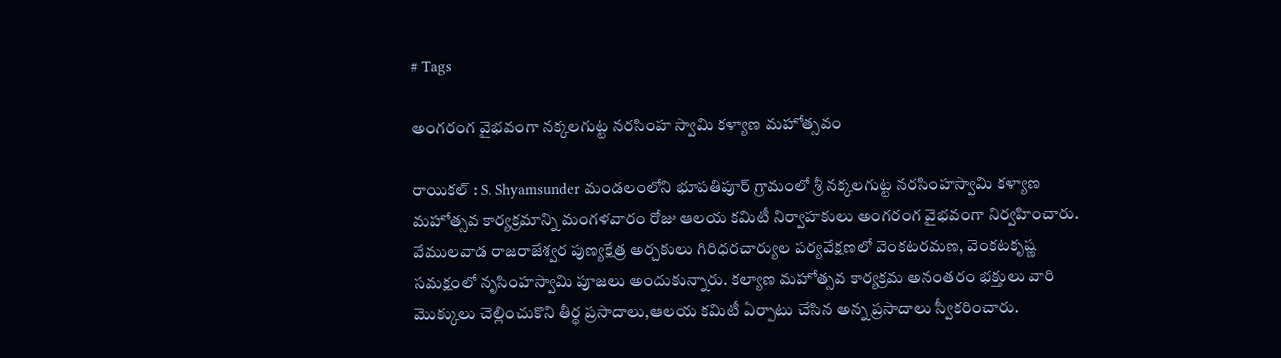# Tags

అంగరంగ వైభవంగా నక్కలగుట్ట నరసింహ స్వామి కళ్యాణ మహోత్సవం

రాయికల్ : S. Shyamsunder మండలంలోని భూపతిపూర్ గ్రామంలో శ్రీ నక్కలగుట్ట నరసింహస్వామి కళ్యాణ మహోత్సవ కార్యక్రమాన్ని మంగళవారం రోజు ఆలయ కమిటీ నిర్వాహకులు అంగరంగ వైభవంగా నిర్వహించారు. వేములవాడ రాజరాజేశ్వర పుణ్యక్షేత్ర అర్చకులు గిరిధరచార్యుల పర్యవేక్షణలో వెంకటరమణ, వెంకటకృష్ణ సమక్షంలో నృసింహస్వామి పూజలు అందుకున్నారు. కల్యాణ మహోత్సవ కార్యక్రమ అనంతరం భక్తులు వారి మొక్కులు చెల్లించుకొని తీర్థ ప్రసాదాలు,ఆలయ కమిటీ ఏర్పాటు చేసిన అన్న ప్రసాదాలు స్వీకరించారు.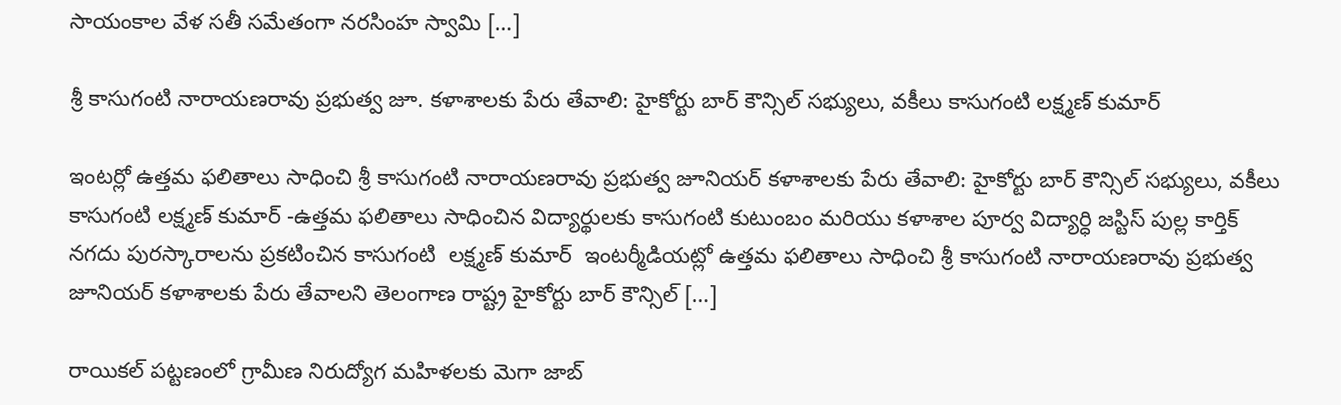సాయంకాల వేళ సతీ సమేతంగా నరసింహ స్వామి […]

శ్రీ కాసుగంటి నారాయణరావు ప్రభుత్వ జూ. కళాశాలకు పేరు తేవాలి: హైకోర్టు బార్ కౌన్సిల్ సభ్యులు, వకీలు కాసుగంటి లక్ష్మణ్ కుమార్

ఇంటర్లో ఉత్తమ ఫలితాలు సాధించి శ్రీ కాసుగంటి నారాయణరావు ప్రభుత్వ జూనియర్ కళాశాలకు పేరు తేవాలి: హైకోర్టు బార్ కౌన్సిల్ సభ్యులు, వకీలు కాసుగంటి లక్ష్మణ్ కుమార్ -ఉత్తమ ఫలితాలు సాధించిన విద్యార్థులకు కాసుగంటి కుటుంబం మరియు కళాశాల పూర్వ విద్యార్ధి జస్టిస్ పుల్ల కార్తిక్ నగదు పురస్కారాలను ప్రకటించిన కాసుగంటి  లక్ష్మణ్ కుమార్  ఇంటర్మీడియట్లో ఉత్తమ ఫలితాలు సాధించి శ్రీ కాసుగంటి నారాయణరావు ప్రభుత్వ జూనియర్ కళాశాలకు పేరు తేవాలని తెలంగాణ రాష్ట్ర హైకోర్టు బార్ కౌన్సిల్ […]

రాయికల్ పట్టణంలో గ్రామీణ నిరుద్యోగ మహిళలకు మెగా జాబ్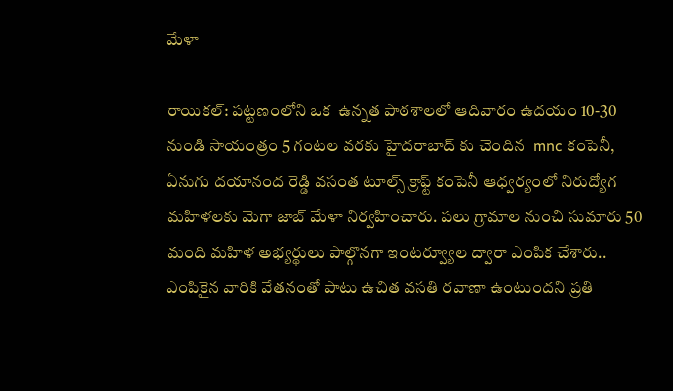మేళా

రాయికల్: పట్టణంలోని ఒక  ఉన్నత పాఠశాలలో ఆదివారం ఉదయం 10-30 నుండి సాయంత్రం 5 గంటల వరకు హైదరాబాద్ కు చెందిన  mnc కంపెనీ, ఏనుగు దయానంద రెడ్డి వసంత టూల్స్ క్రాఫ్ట్ కంపెనీ ఆధ్వర్యంలో నిరుద్యోగ మహిళలకు మెగా జాబ్ మేళా నిర్వహించారు. పలు గ్రామాల నుంచి సుమారు 50 మంది మహిళ అభ్యర్థులు పాల్గొనగా ఇంటర్వ్యూల ద్వారా ఎంపిక చేశారు.. ఎంపికైన వారికి వేతనంతో పాటు ఉచిత వసతి రవాణా ఉంటుందని ప్రతి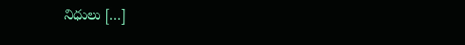నిధులు […]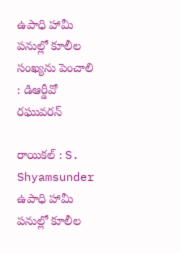ఉపాధి హామీ పనుల్లో కూలీల సంఖ్యను పెంచాలి : డిఆర్డీవో రఘువరన్

రాయికల్ : S. Shyamsunder ఉపాధి హామీ పనుల్లో కూలీల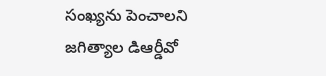సంఖ్యను పెంచాలని జగిత్యాల డిఆర్డీవో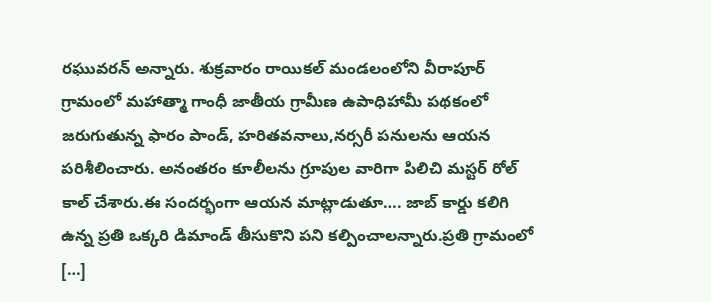రఘువరన్ అన్నారు. శుక్రవారం రాయికల్ మండలంలోని వీరాపూర్ గ్రామంలో మహాత్మా గాంధీ జాతీయ గ్రామీణ ఉపాధిహామీ పథకంలో జరుగుతున్న ఫారం పాండ్, హరితవనాలు,నర్సరీ పనులను ఆయన పరిశీలించారు. అనంతరం కూలీలను గ్రూపుల వారిగా పిలిచి మస్టర్ రోల్ కాల్ చేశారు.ఈ సందర్భంగా ఆయన మాట్లాడుతూ…. జాబ్ కార్డు కలిగి ఉన్న ప్రతి ఒక్కరి డిమాండ్ తీసుకొని పని కల్పించాలన్నారు.ప్రతి గ్రామంలో […]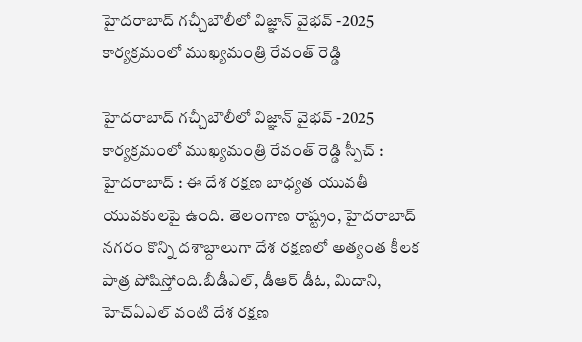హైదరాబాద్ గచ్చీబౌలీలో విజ్ఞాన్ వైభవ్ -2025 కార్యక్రమంలో ముఖ్యమంత్రి రేవంత్ రెడ్డి

హైదరాబాద్ గచ్చీబౌలీలో విజ్ఞాన్ వైభవ్ -2025 కార్యక్రమంలో ముఖ్యమంత్రి రేవంత్ రెడ్డి స్పీచ్ : హైదరాబాద్ : ఈ దేశ రక్షణ బాధ్యత యువతీ యువకులపై ఉంది. తెలంగాణ రాష్ట్రం, హైదరాబాద్ నగరం కొన్ని దశాబ్దాలుగా దేశ రక్షణలో అత్యంత కీలక పాత్ర పోషిస్తోంది.బీడీఎల్, డీఆర్ డీఓ, మిదాని, హెచ్ఏఎల్ వంటి దేశ రక్షణ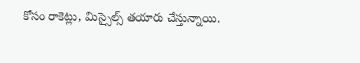కోసం రాకెట్లు, మిస్సైల్స్ తయారు చేస్తున్నాయి.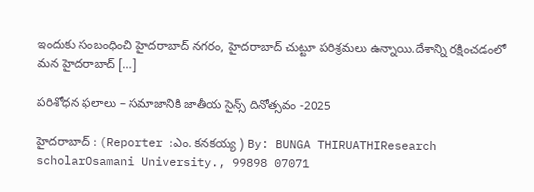ఇందుకు సంబంధించి హైదరాబాద్ నగరం, హైదరాబాద్ చుట్టూ పరిశ్రమలు ఉన్నాయి.దేశాన్ని రక్షించడంలో మన హైదరాబాద్ […]

పరిశోధన ఫలాలు – సమాజానికి జాతీయ సైన్స్ దినోత్సవం -2025

హైదరాబాద్ : (Reporter :ఎం. కనకయ్య ) By: BUNGA THIRUATHIResearch scholarOsamani University., 99898 07071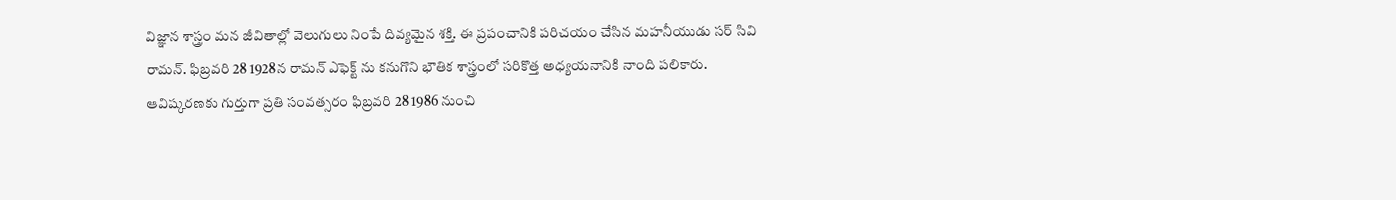విజ్ఞాన శాస్త్రం మన జీవితాల్లో వెలుగులు నింపే దివ్యమైన శక్తి. ఈ ప్రపంచానికి పరిచయం చేసిన మహనీయుడు సర్ సివి రామన్. ఫిబ్రవరి 28 1928న రామన్ ఎఫెక్ట్ ను కనుగొని భౌతిక శాస్త్రంలో సరికొత్త అధ్యయనానికి నాంది పలికారు. ఆవిష్కరణకు గుర్తుగా ప్రతి సంవత్సరం ఫిబ్రవరి 28 1986 నుంచి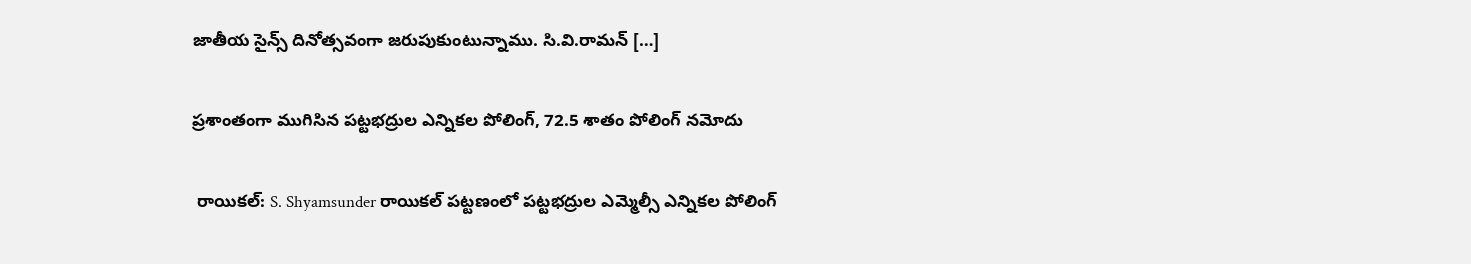జాతీయ సైన్స్ దినోత్సవంగా జరుపుకుంటున్నాము. సి.వి.రామన్ […]

ప్రశాంతంగా ముగిసిన పట్టభద్రుల ఎన్నికల పోలింగ్, 72.5 శాతం పోలింగ్ నమోదు

 రాయికల్: S. Shyamsunder రాయికల్ పట్టణంలో పట్టభద్రుల ఎమ్మెల్సీ ఎన్నికల పోలింగ్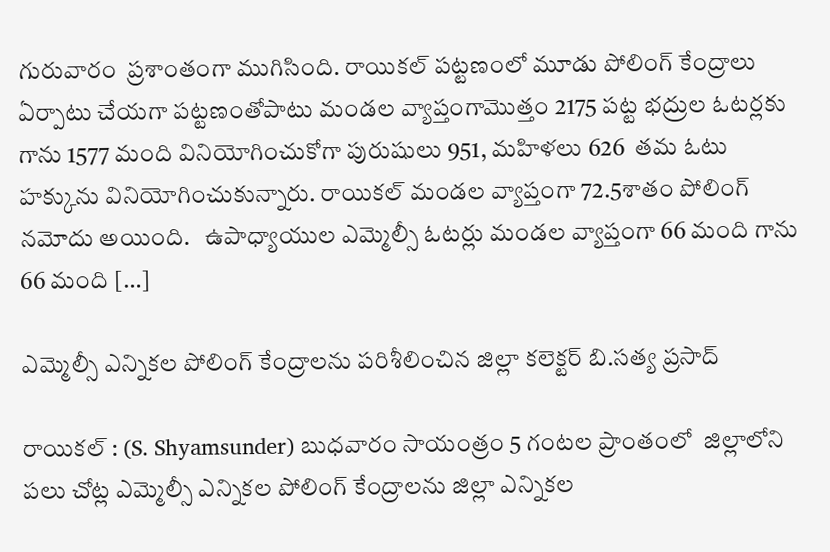గురువారం  ప్రశాంతంగా ముగిసింది. రాయికల్ పట్టణంలో మూడు పోలింగ్ కేంద్రాలు ఏర్పాటు చేయగా పట్టణంతోపాటు మండల వ్యాప్తంగామొత్తం 2175 పట్ట భద్రుల ఓటర్లకు గాను 1577 మంది వినియోగించుకోగా పురుషులు 951, మహిళలు 626  తమ ఓటు హక్కును వినియోగించుకున్నారు. రాయికల్ మండల వ్యాప్తంగా 72.5శాతం పోలింగ్ నమోదు అయింది.   ఉపాధ్యాయుల ఎమ్మెల్సీ ఓటర్లు మండల వ్యాప్తంగా 66 మంది గాను 66 మంది […]

ఎమ్మెల్సీ ఎన్నికల పోలింగ్ కేంద్రాలను పరిశీలించిన జిల్లా కలెక్టర్ బి.సత్య ప్రసాద్

రాయికల్ : (S. Shyamsunder) బుధవారం సాయంత్రం 5 గంటల ప్రాంతంలో  జిల్లాలోని పలు చోట్ల ఎమ్మెల్సీ ఎన్నికల పోలింగ్ కేంద్రాలను జిల్లా ఎన్నికల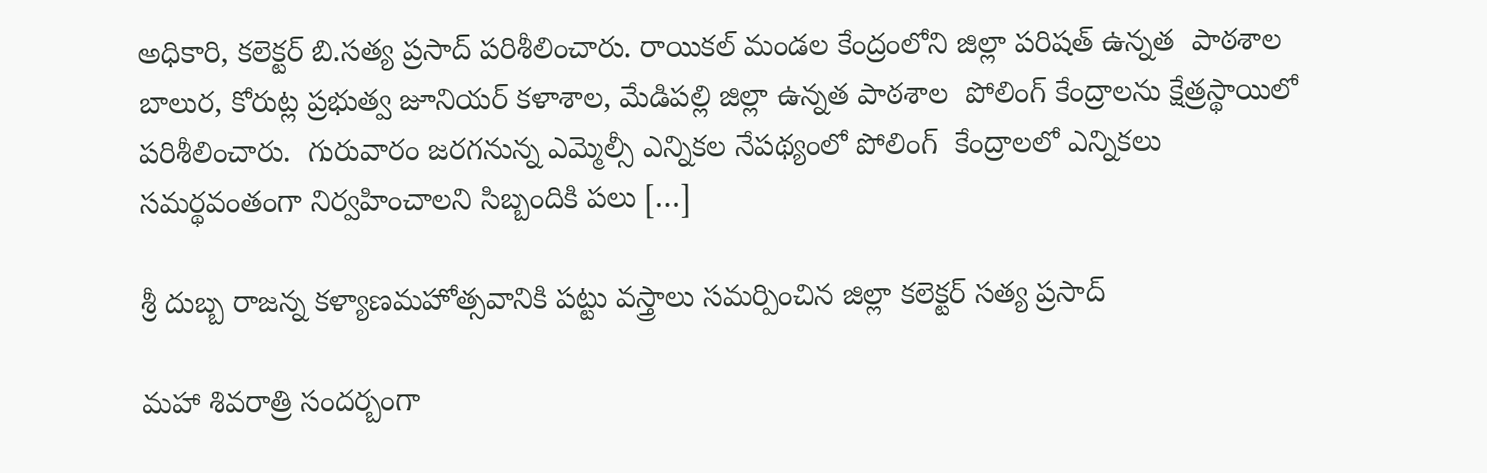అధికారి, కలెక్టర్ బి.సత్య ప్రసాద్ పరిశీలించారు. రాయికల్ మండల కేంద్రంలోని జిల్లా పరిషత్ ఉన్నత  పాఠశాల బాలుర, కోరుట్ల ప్రభుత్వ జూనియర్ కళాశాల, మేడిపల్లి జిల్లా ఉన్నత పాఠశాల  పోలింగ్ కేంద్రాలను క్షేత్రస్థాయిలో పరిశీలించారు.  గురువారం జరగనున్న ఎమ్మెల్సీ ఎన్నికల నేపథ్యంలో పోలింగ్  కేంద్రాలలో ఎన్నికలు సమర్థవంతంగా నిర్వహించాలని సిబ్బందికి పలు […]

శ్రీ దుబ్బ రాజన్న కళ్యాణమహోత్సవానికి పట్టు వస్త్రాలు సమర్పించిన జిల్లా కలెక్టర్ సత్య ప్రసాద్

మహా శివరాత్రి సందర్బంగా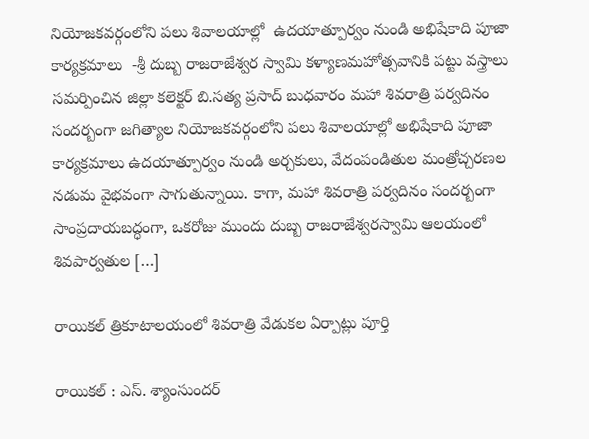నియోజకవర్గంలోని పలు శివాలయాల్లో  ఉదయాత్పూర్వం నుండి అభిషేకాది పూజా కార్యక్రమాలు  -శ్రీ దుబ్బ రాజరాజేశ్వర స్వామి కళ్యాణమహోత్సవానికి పట్టు వస్త్రాలు సమర్పించిన జిల్లా కలెక్టర్ బి.సత్య ప్రసాద్ బుధవారం మహా శివరాత్రి పర్వదినం సందర్బంగా జగిత్యాల నియోజకవర్గంలోని పలు శివాలయాల్లో అభిషేకాది పూజా కార్యక్రమాలు ఉదయాత్పూర్వం నుండి అర్చకులు, వేదంపండితుల మంత్రోచ్చరణల నడుమ వైభవంగా సాగుతున్నాయి. కాగా, మహా శివరాత్రి పర్వదినం సందర్బంగా సాంప్రదాయబద్ధంగా, ఒకరోజు ముందు దుబ్బ రాజరాజేశ్వరస్వామి ఆలయంలో శివపార్వతుల […]

రాయికల్ త్రికూటాలయంలో శివరాత్రి వేడుకల ఏర్పాట్లు పూర్తి

రాయికల్ : ఎస్. శ్యాంసుందర్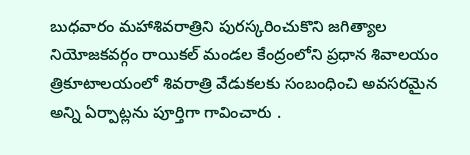బుధవారం మహాశివరాత్రిని పురస్కరించుకొని జగిత్యాల నియోజకవర్గం రాయికల్ మండల కేంద్రంలోని ప్రధాన శివాలయం త్రికూటాలయంలో శివరాత్రి వేడుకలకు సంబంధించి అవసరమైన అన్ని ఏర్పాట్లను పూర్తిగా గావించారు .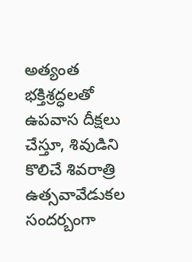అత్యంత భక్తిశ్రద్ధలతో ఉపవాస దీక్షలు చేస్తూ, శివుడిని కొలిచే శివరాత్రి ఉత్సవావేడుకల సందర్బంగా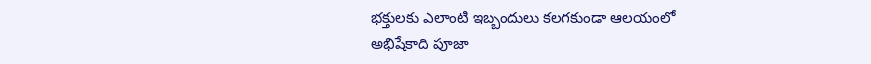భక్తులకు ఎలాంటి ఇబ్బందులు కలగకుండా ఆలయంలో అభిషేకాది పూజా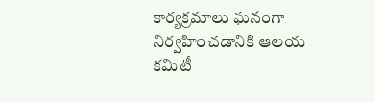కార్యక్రమాలు ఘనంగా నిర్వహించడానికి ఆలయ కమిటీ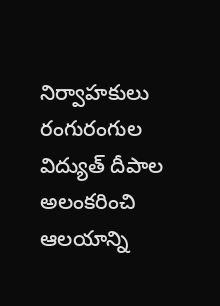నిర్వాహకులు రంగురంగుల విద్యుత్ దీపాల అలంకరించి ఆలయాన్ని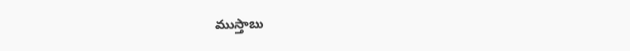ముస్తాబు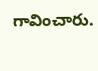గావించారు.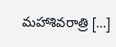మహాశివరాత్రి […]